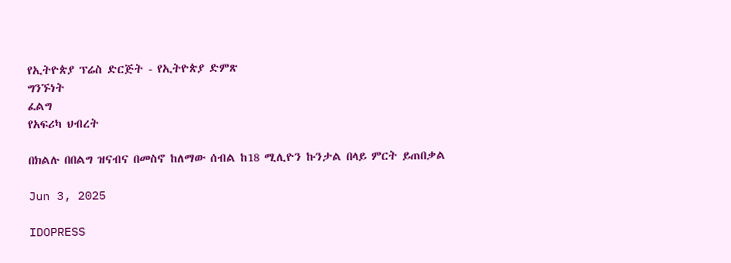የኢትዮጵያ ፕሬስ ድርጅት - የኢትዮጵያ ድምጽ
ግንኙነት
ፈልግ
የአፍሪካ ህብረት

በክልሉ በበልግ ዝናብና በመስኖ ከለማው ሰብል ከ18 ሚሊዮን ኩንታል በላይ ምርት ይጠበቃል

Jun 3, 2025

IDOPRESS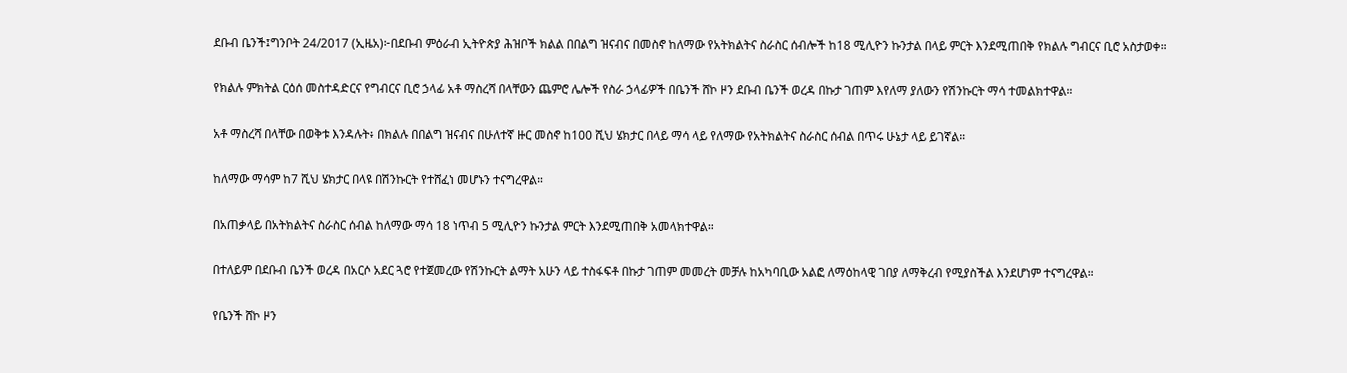ደቡብ ቤንች፤ግንቦት 24/2017 (ኢዜአ)፦በደቡብ ምዕራብ ኢትዮጵያ ሕዝቦች ክልል በበልግ ዝናብና በመስኖ ከለማው የአትክልትና ስራስር ሰብሎች ከ18 ሚሊዮን ኩንታል በላይ ምርት እንደሚጠበቅ የክልሉ ግብርና ቢሮ አስታወቀ።


የክልሉ ምክትል ርዕሰ መስተዳድርና የግብርና ቢሮ ኃላፊ አቶ ማስረሻ በላቸውን ጨምሮ ሌሎች የስራ ኃላፊዎች በቤንች ሸኮ ዞን ደቡብ ቤንች ወረዳ በኩታ ገጠም እየለማ ያለውን የሽንኩርት ማሳ ተመልክተዋል።


አቶ ማስረሻ በላቸው በወቅቱ እንዳሉት፥ በክልሉ በበልግ ዝናብና በሁለተኛ ዙር መስኖ ከ100 ሺህ ሄክታር በላይ ማሳ ላይ የለማው የአትክልትና ስራስር ሰብል በጥሩ ሁኔታ ላይ ይገኛል።


ከለማው ማሳም ከ7 ሺህ ሄክታር በላዩ በሽንኩርት የተሸፈነ መሆኑን ተናግረዋል።


በአጠቃላይ በአትክልትና ስራስር ሰብል ከለማው ማሳ 18 ነጥብ 5 ሚሊዮን ኩንታል ምርት እንደሚጠበቅ አመላክተዋል።


በተለይም በደቡብ ቤንች ወረዳ በአርሶ አደር ጓሮ የተጀመረው የሽንኩርት ልማት አሁን ላይ ተስፋፍቶ በኩታ ገጠም መመረት መቻሉ ከአካባቢው አልፎ ለማዕከላዊ ገበያ ለማቅረብ የሚያስችል እንደሆነም ተናግረዋል።


የቤንች ሸኮ ዞን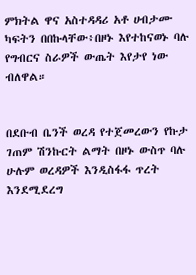ምክትል ዋና አስተዳዳሪ አቶ ሀብታሙ ካፍትን በበኩላቸው፥በዞኑ እየተከናወኑ ባሉ የግብርና ስራዎች ውጤት እየታየ ነው ብለዋል።


በደቡብ ቤንች ወረዳ የተጀመረውን የኩታ ገጠም ሽንኩርት ልማት በዞኑ ውስጥ ባሉ ሁሉም ወረዳዎች እንዲስፋፋ ጥረት እንደሚደረግ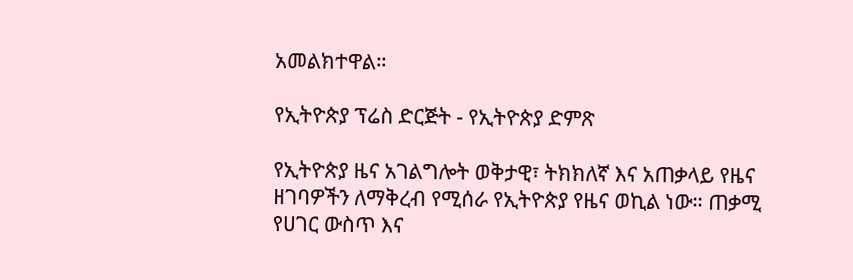አመልክተዋል።

የኢትዮጵያ ፕሬስ ድርጅት - የኢትዮጵያ ድምጽ

የኢትዮጵያ ዜና አገልግሎት ወቅታዊ፣ ትክክለኛ እና አጠቃላይ የዜና ዘገባዎችን ለማቅረብ የሚሰራ የኢትዮጵያ የዜና ወኪል ነው። ጠቃሚ የሀገር ውስጥ እና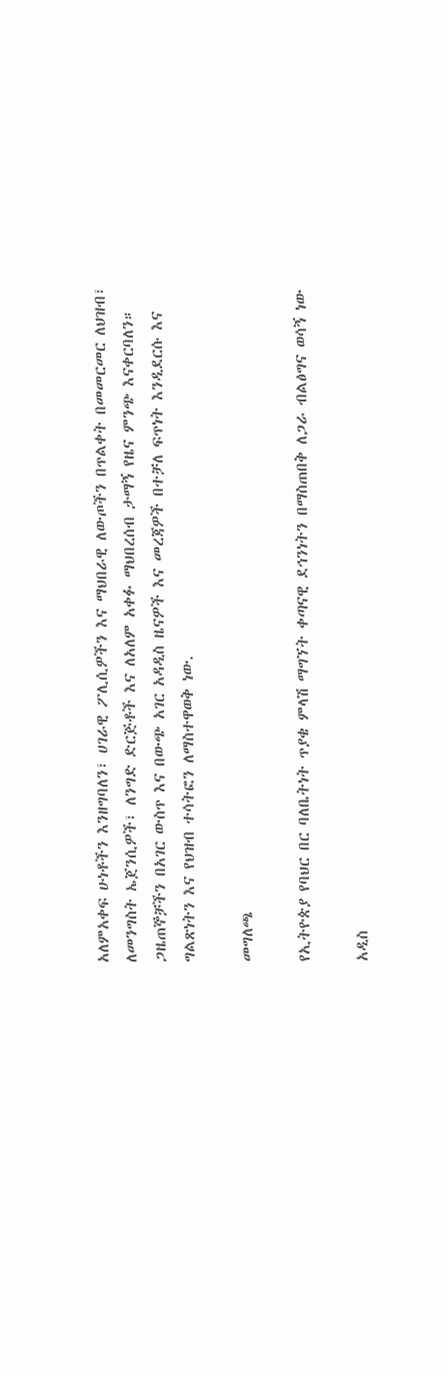አለምአቀፍ ሁነቶችን እንዘግባለን፣ ሀገራዊ ፖሊሲዎችን እና ማህበራዊ ለውጦችን በጥልቀት በመመርመር ለህዝብ፣ ለመንግስት ኤጀንሲዎች፣ ለንግድ ድርጅቶች እና ለአለም አቀፉ ማህበረሰብ ታማኝ የዜና ምንጭ እናቀርባለን። ጋዜጠኞቻችን በአገር ውስጥ እና በውጭ አገር አዳዲስ ዜናዎች እና መረጃዎች በተቻለ ፍጥነት እንዲደርሱ እና ግልጽነትን እና የህዝብ ተሳትፎን ለማስተዋወቅ ነው.

መግለጫ

የኢትዮጵያ የባህር በር ባለቤትነት ጥያቄ ምላሽ ማግኘት ቀጣናዊ ደኅንነትን በማስጠበቅ ለጋራ ብልፅግና ወሳኝ ነው

አዲስ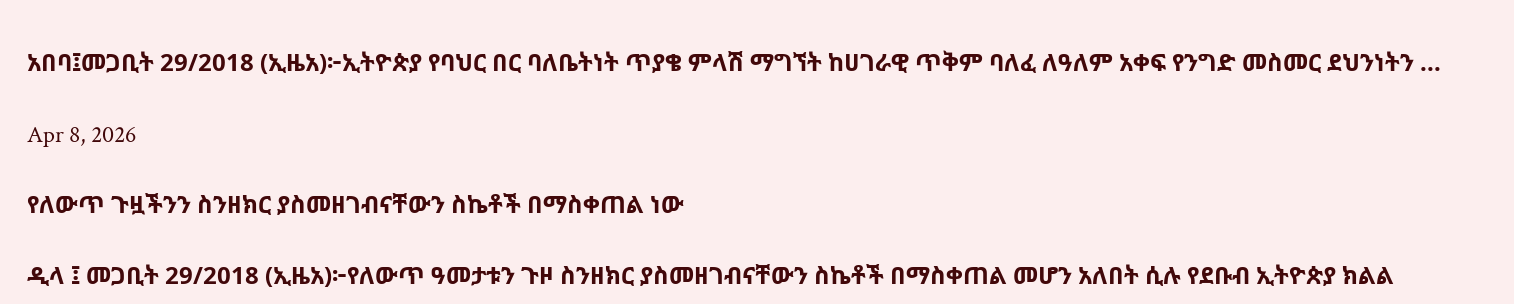አበባ፤መጋቢት 29/2018 (ኢዜአ)፦ኢትዮጵያ የባህር በር ባለቤትነት ጥያቄ ምላሽ ማግኘት ከሀገራዊ ጥቅም ባለፈ ለዓለም አቀፍ የንግድ መስመር ደህንነትን ...

Apr 8, 2026

የለውጥ ጉዟችንን ስንዘክር ያስመዘገብናቸውን ስኬቶች በማስቀጠል ነው

ዲላ ፤ መጋቢት 29/2018 (ኢዜአ)፦የለውጥ ዓመታቱን ጉዞ ስንዘክር ያስመዘገብናቸውን ስኬቶች በማስቀጠል መሆን አለበት ሲሉ የደቡብ ኢትዮጵያ ክልል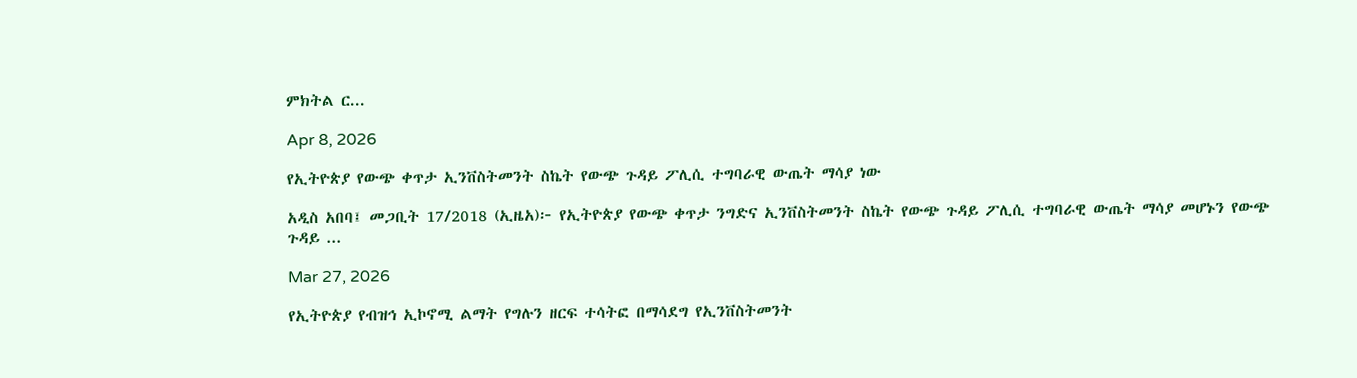ምክትል ር...

Apr 8, 2026

የኢትዮጵያ የውጭ ቀጥታ ኢንቨስትመንት ስኬት የውጭ ጉዳይ ፖሊሲ ተግባራዊ ውጤት ማሳያ ነው

አዲስ አበባ፤ መጋቢት 17/2018 (ኢዜአ)፦ የኢትዮጵያ የውጭ ቀጥታ ንግድና ኢንቨስትመንት ስኬት የውጭ ጉዳይ ፖሊሲ ተግባራዊ ውጤት ማሳያ መሆኑን የውጭ ጉዳይ ...

Mar 27, 2026

የኢትዮጵያ የብዝኅ ኢኮኖሚ ልማት የግሉን ዘርፍ ተሳትፎ በማሳደግ የኢንቨስትመንት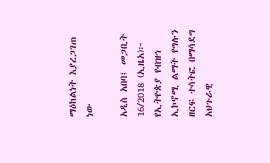ማዕከልነት እያረጋገጠ ነው

አዲስ አበባ፤ መጋቢት 16/2018 (ኢዜአ)፦ የኢትዮጵያ የብዝኅ ኢኮኖሚ ልማት የግሉን ዘርፍ ተሳትፎ በማሳደግ አህጉራዊ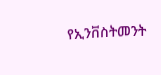የኢንቨስትመንት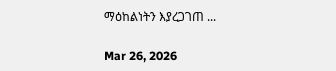ማዕከልነትን እያረጋገጠ ...

Mar 26, 2026